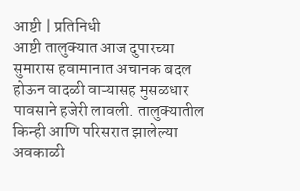आष्टी | प्रतिनिधी
आष्टी तालुक्यात आज दुपारच्या सुमारास हवामानात अचानक बदल होऊन वादळी वाऱ्यासह मुसळधार पावसाने हजेरी लावली. तालुक्यातील किन्ही आणि परिसरात झालेल्या अवकाळी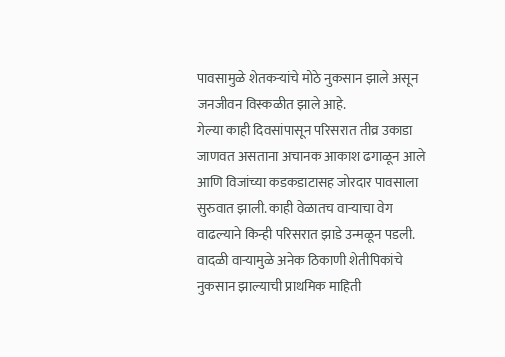पावसामुळे शेतकऱ्यांचे मोठे नुकसान झाले असून जनजीवन विस्कळीत झाले आहे.
गेल्या काही दिवसांपासून परिसरात तीव्र उकाडा जाणवत असताना अचानक आकाश ढगाळून आले आणि विजांच्या कडकडाटासह जोरदार पावसाला सुरुवात झाली. काही वेळातच वाऱ्याचा वेग वाढल्याने किन्ही परिसरात झाडे उन्मळून पडली.
वादळी वाऱ्यामुळे अनेक ठिकाणी शेतीपिकांचे नुकसान झाल्याची प्राथमिक माहिती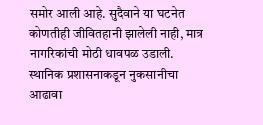समोर आली आहे. सुदैवाने या घटनेत कोणतीही जीवितहानी झालेली नाही, मात्र नागरिकांची मोठी धावपळ उडाली.
स्थानिक प्रशासनाकडून नुकसानीचा आढावा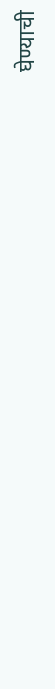घेण्याची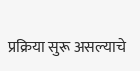प्रक्रिया सुरू असल्याचे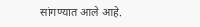सांगण्यात आले आहे.